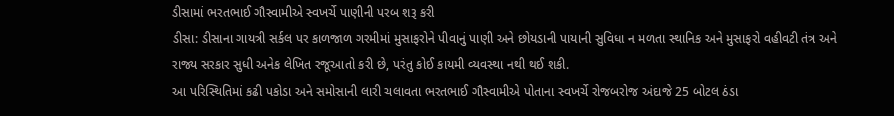ડીસામાં ભરતભાઈ ગૌસ્વામીએ સ્વખર્ચે પાણીની પરબ શરૂ કરી
ડીસા: ડીસાના ગાયત્રી સર્કલ પર કાળજાળ ગરમીમાં મુસાફરોને પીવાનું પાણી અને છોયડાની પાયાની સુવિધા ન મળતા સ્થાનિક અને મુસાફરો વહીવટી તંત્ર અને રાજ્ય સરકાર સુધી અનેક લેખિત રજૂઆતો કરી છે, પરંતુ કોઈ કાયમી વ્યવસ્થા નથી થઈ શકી.
આ પરિસ્થિતિમાં કઢી પકોડા અને સમોસાની લારી ચલાવતા ભરતભાઈ ગૌસ્વામીએ પોતાના સ્વખર્ચે રોજબરોજ અંદાજે 25 બોટલ ઠંડા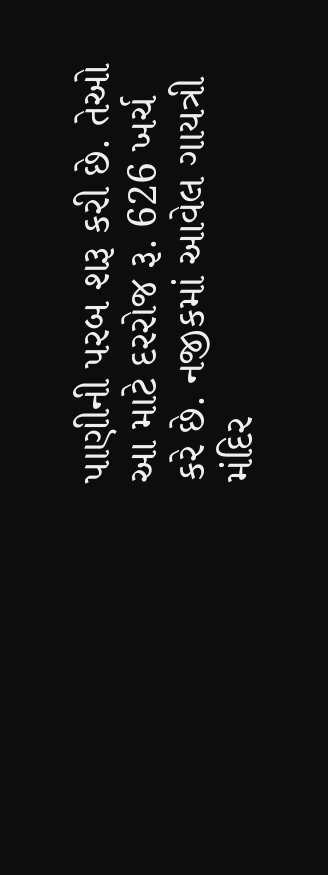પાણીની પરબ શરૂ કરી છે. તેઓ આ માટે દરરોજ રૂ. 626 ખર્ચ કરે છે. નજીકમાં આવેલ ગાયત્રી મંદિર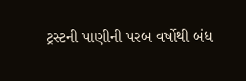ટ્રસ્ટની પાણીની પરબ વર્ષોથી બંધ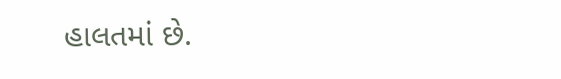હાલતમાં છે.